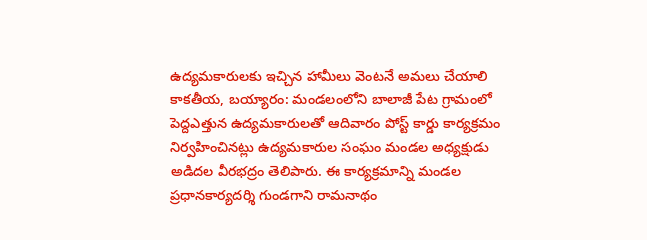ఉద్యమకారులకు ఇచ్చిన హామీలు వెంటనే అమలు చేయాలి
కాకతీయ, బయ్యారం: మండలంలోని బాలాజీ పేట గ్రామంలో పెద్దఎత్తున ఉద్యమకారులతో ఆదివారం పోస్ట్ కార్డు కార్యక్రమం నిర్వహించినట్లు ఉద్యమకారుల సంఘం మండల అధ్యక్షుడు అడిదల వీరభద్రం తెలిపారు. ఈ కార్యక్రమాన్ని మండల ప్రధానకార్యదర్శి గుండగాని రామనాథం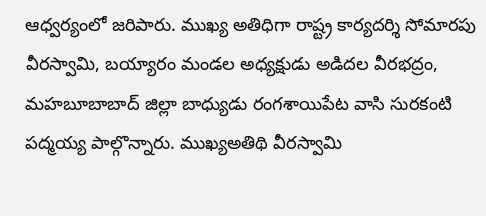ఆధ్వర్యంలో జరిపారు. ముఖ్య అతిధిగా రాష్ట్ర కార్యదర్శి సోమారపు వీరస్వామి, బయ్యారం మండల అధ్యక్షుడు అడిదల వీరభద్రం, మహబూబాబాద్ జిల్లా బాధ్యుడు రంగశాయిపేట వాసి సురకంటి పద్మయ్య పాల్గొన్నారు. ముఖ్యఅతిథి వీరస్వామి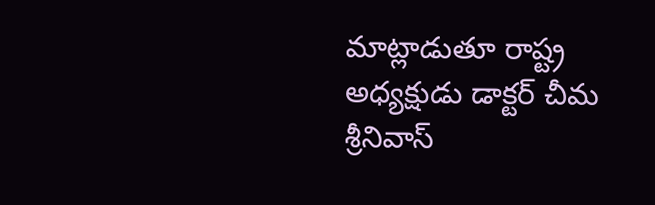మాట్లాడుతూ రాష్ట్ర అధ్యక్షుడు డాక్టర్ చీమ శ్రీనివాస్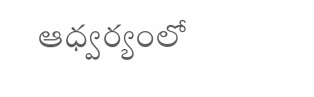ఆధ్వర్యంలో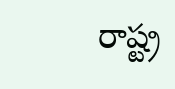రాష్ట్ర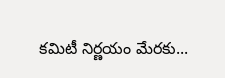కమిటీ నిర్ణయం మేరకు...